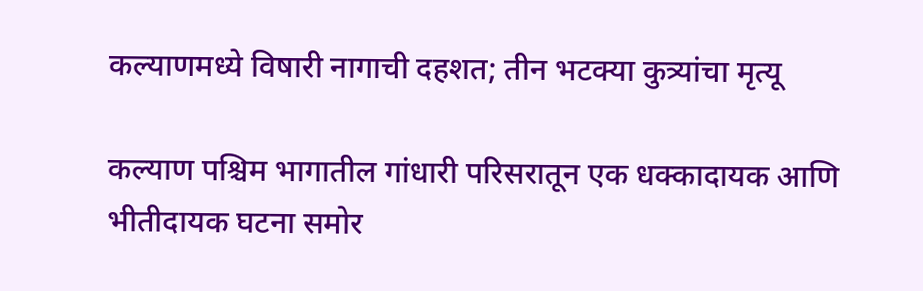कल्याणमध्ये विषारी नागाची दहशत; तीन भटक्या कुत्र्यांचा मृत्यू

कल्याण पश्चिम भागातील गांधारी परिसरातून एक धक्कादायक आणि भीतीदायक घटना समोर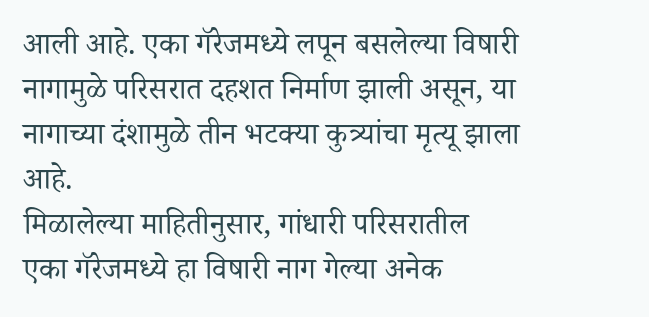आली आहे. एका गॅरेजमध्ये लपून बसलेल्या विषारी नागामुळे परिसरात दहशत निर्माण झाली असून, या नागाच्या दंशामुळे तीन भटक्या कुत्र्यांचा मृत्यू झाला आहे.
मिळालेल्या माहितीनुसार, गांधारी परिसरातील एका गॅरेजमध्ये हा विषारी नाग गेल्या अनेक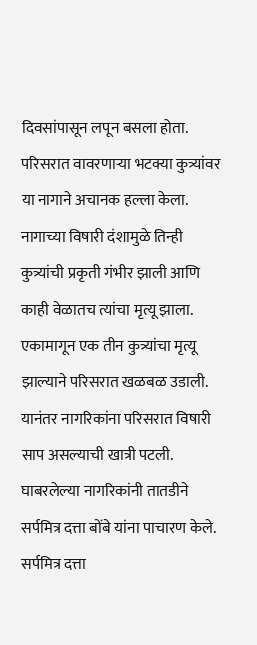दिवसांपासून लपून बसला होता. परिसरात वावरणाऱ्या भटक्या कुत्र्यांवर या नागाने अचानक हल्ला केला. नागाच्या विषारी दंशामुळे तिन्ही कुत्र्यांची प्रकृती गंभीर झाली आणि काही वेळातच त्यांचा मृत्यू झाला.
एकामागून एक तीन कुत्र्यांचा मृत्यू झाल्याने परिसरात खळबळ उडाली. यानंतर नागरिकांना परिसरात विषारी साप असल्याची खात्री पटली. घाबरलेल्या नागरिकांनी तातडीने सर्पमित्र दत्ता बोंबे यांना पाचारण केले.
सर्पमित्र दत्ता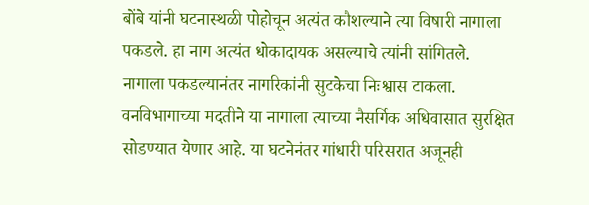बोंबे यांनी घटनास्थळी पोहोचून अत्यंत कौशल्याने त्या विषारी नागाला पकडले. हा नाग अत्यंत धोकादायक असल्याचे त्यांनी सांगितले.
नागाला पकडल्यानंतर नागरिकांनी सुटकेचा निःश्वास टाकला. वनविभागाच्या मदतीने या नागाला त्याच्या नैसर्गिक अधिवासात सुरक्षित सोडण्यात येणार आहे. या घटनेनंतर गांधारी परिसरात अजूनही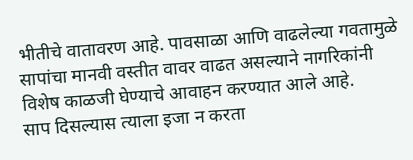भीतीचे वातावरण आहे. पावसाळा आणि वाढलेल्या गवतामुळे सापांचा मानवी वस्तीत वावर वाढत असल्याने नागरिकांनी विशेष काळजी घेण्याचे आवाहन करण्यात आले आहे.
साप दिसल्यास त्याला इजा न करता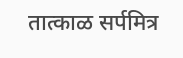तात्काळ सर्पमित्र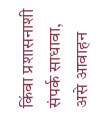किंवा प्रशासनाशी संपर्क साधावा, असे आवाहन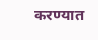करण्यात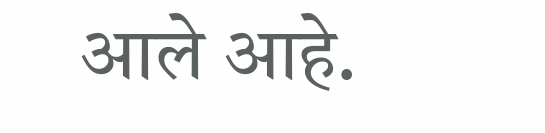आले आहे.